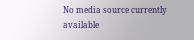No media source currently available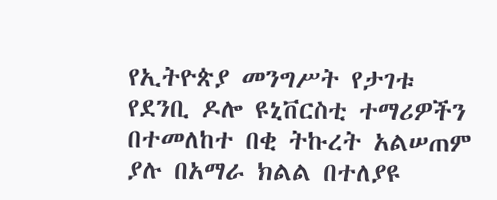የኢትዮጵያ መንግሥት የታገቱ የደንቢ ዶሎ ዩኒቨርስቲ ተማሪዎችን በተመለከተ በቂ ትኩረት አልሠጠም ያሉ በአማራ ክልል በተለያዩ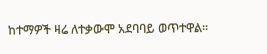ከተማዎች ዛሬ ለተቃውሞ አደባባይ ወጥተዋል።